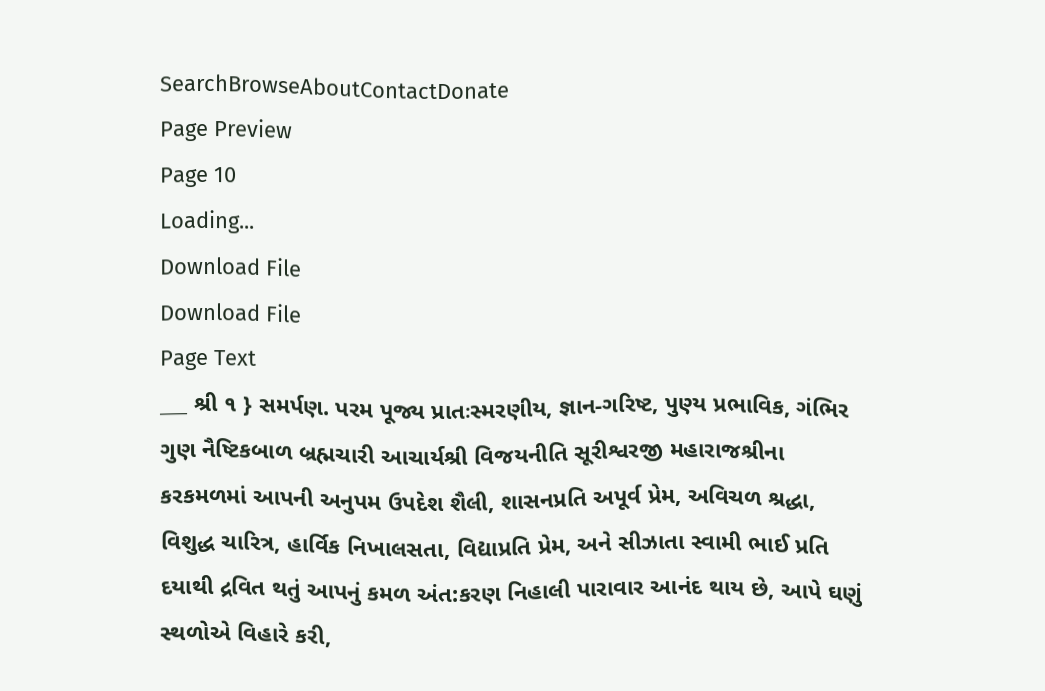SearchBrowseAboutContactDonate
Page Preview
Page 10
Loading...
Download File
Download File
Page Text
___ શ્રી ૧ } સમર્પણ. પરમ પૂજ્ય પ્રાતઃસ્મરણીય, જ્ઞાન-ગરિષ્ટ, પુણ્ય પ્રભાવિક, ગંભિર ગુણ નૈષ્ટિકબાળ બ્રહ્મચારી આચાર્યશ્રી વિજયનીતિ સૂરીશ્વરજી મહારાજશ્રીના કરકમળમાં આપની અનુપમ ઉપદેશ શૈલી, શાસનપ્રતિ અપૂર્વ પ્રેમ, અવિચળ શ્રદ્ધા, વિશુદ્ધ ચારિત્ર, હાર્વિક નિખાલસતા, વિદ્યાપ્રતિ પ્રેમ, અને સીઝાતા સ્વામી ભાઈ પ્રતિ દયાથી દ્રવિત થતું આપનું કમળ અંત:કરણ નિહાલી પારાવાર આનંદ થાય છે, આપે ઘણું સ્થળોએ વિહારે કરી,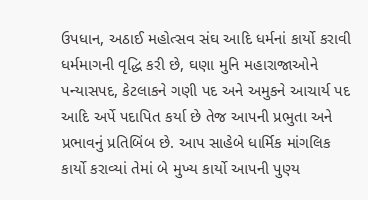ઉપધાન, અઠાઈ મહોત્સવ સંઘ આદિ ધર્મનાં કાર્યો કરાવી ધર્મમાગની વૃદ્ધિ કરી છે, ઘણા મુનિ મહારાજાઓને પન્યાસપદ, કેટલાકને ગણી પદ અને અમુકને આચાર્ય પદ આદિ અર્પે પદાપિત કર્યા છે તેજ આપની પ્રભુતા અને પ્રભાવનું પ્રતિબિંબ છે. આપ સાહેબે ધાર્મિક માંગલિક કાર્યો કરાવ્યાં તેમાં બે મુખ્ય કાર્યો આપની પુણ્ય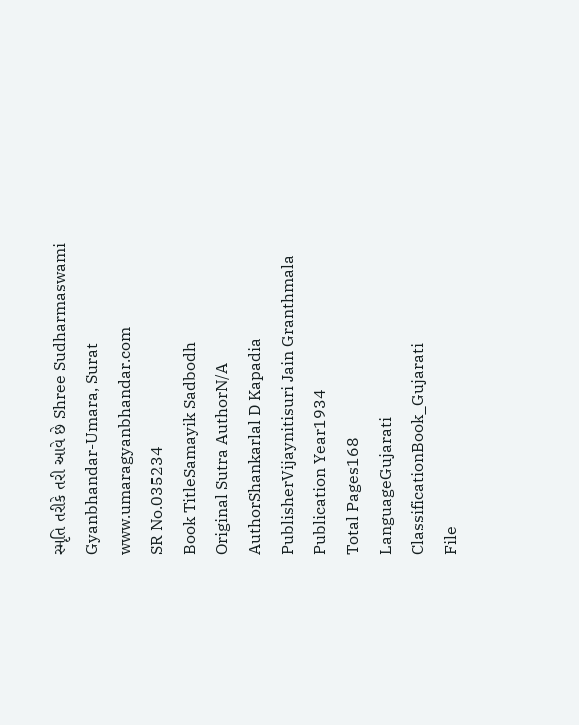સ્મૃતિ તરીકે તરી આવે છે Shree Sudharmaswami Gyanbhandar-Umara, Surat www.umaragyanbhandar.com
SR No.035234
Book TitleSamayik Sadbodh
Original Sutra AuthorN/A
AuthorShankarlal D Kapadia
PublisherVijaynitisuri Jain Granthmala
Publication Year1934
Total Pages168
LanguageGujarati
ClassificationBook_Gujarati
File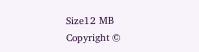Size12 MB
Copyright ©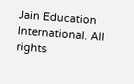Jain Education International. All rights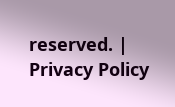reserved. | Privacy Policy